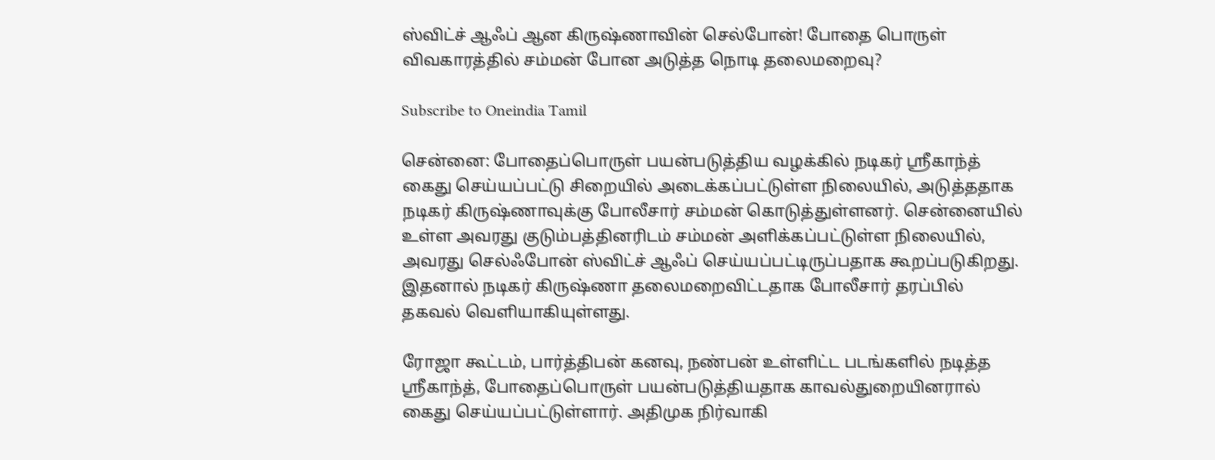ஸ்விட்ச் ஆஃப் ஆன கிருஷ்ணாவின் செல்போன்! போதை பொருள் விவகாரத்தில் சம்மன் போன அடுத்த நொடி தலைமறைவு?

Subscribe to Oneindia Tamil

சென்னை: போதைப்பொருள் பயன்படுத்திய வழக்கில் நடிகர் ஸ்ரீகாந்த் கைது செய்யப்பட்டு சிறையில் அடைக்கப்பட்டுள்ள நிலையில், அடுத்ததாக நடிகர் கிருஷ்ணாவுக்கு போலீசார் சம்மன் கொடுத்துள்ளனர். சென்னையில் உள்ள அவரது குடும்பத்தினரிடம் சம்மன் அளிக்கப்பட்டுள்ள நிலையில், அவரது செல்ஃபோன் ஸ்விட்ச் ஆஃப் செய்யப்பட்டிருப்பதாக கூறப்படுகிறது. இதனால் நடிகர் கிருஷ்ணா தலைமறைவிட்டதாக போலீசார் தரப்பில் தகவல் வெளியாகியுள்ளது.

ரோஜா கூட்டம், பார்த்திபன் கனவு, நண்பன் உள்ளிட்ட படங்களில் நடித்த ஸ்ரீகாந்த், போதைப்பொருள் பயன்படுத்தியதாக காவல்துறையினரால் கைது செய்யப்பட்டுள்ளார். அதிமுக நிர்வாகி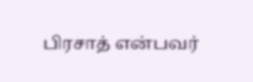பிரசாத் என்பவர்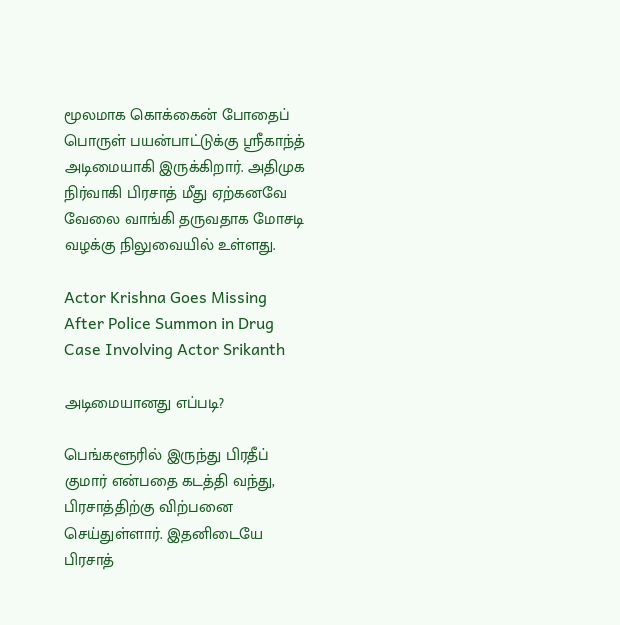மூலமாக கொக்கைன் போதைப் பொருள் பயன்பாட்டுக்கு ஸ்ரீகாந்த் அடிமையாகி இருக்கிறார். அதிமுக நிர்வாகி பிரசாத் மீது ஏற்கனவே வேலை வாங்கி தருவதாக மோசடி வழக்கு நிலுவையில் உள்ளது.

Actor Krishna Goes Missing After Police Summon in Drug Case Involving Actor Srikanth

அடிமையானது எப்படி?

பெங்களூரில் இருந்து பிரதீப் குமார் என்பதை கடத்தி வந்து, பிரசாத்திற்கு விற்பனை செய்துள்ளார். இதனிடையே பிரசாத்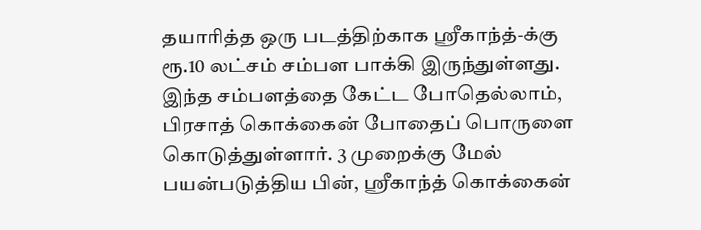தயாரித்த ஒரு படத்திற்காக ஸ்ரீகாந்த்-க்கு ரூ.10 லட்சம் சம்பள பாக்கி இருந்துள்ளது. இந்த சம்பளத்தை கேட்ட போதெல்லாம், பிரசாத் கொக்கைன் போதைப் பொருளை கொடுத்துள்ளார். 3 முறைக்கு மேல் பயன்படுத்திய பின், ஸ்ரீகாந்த் கொக்கைன்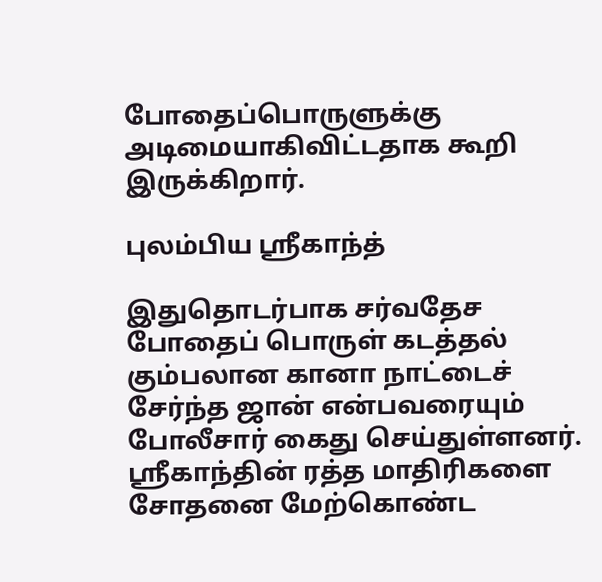போதைப்பொருளுக்கு அடிமையாகிவிட்டதாக கூறி இருக்கிறார்.

புலம்பிய ஸ்ரீகாந்த்

இதுதொடர்பாக சர்வதேச போதைப் பொருள் கடத்தல் கும்பலான கானா நாட்டைச் சேர்ந்த ஜான் என்பவரையும் போலீசார் கைது செய்துள்ளனர். ஸ்ரீகாந்தின் ரத்த மாதிரிகளை சோதனை மேற்கொண்ட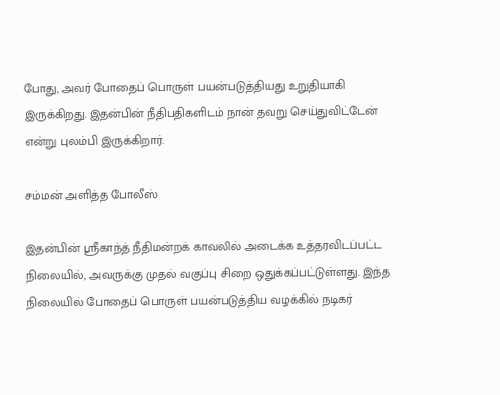போது, அவர் போதைப் பொருள் பயன்படுத்தியது உறுதியாகி இருக்கிறது. இதன்பின் நீதிபதிகளிடம் நான் தவறு செய்துவிட்டேன் என்று புலம்பி இருக்கிறார்.

சம்மன் அளித்த போலீஸ்

இதன்பின் ஸ்ரீகாந்த் நீதிமன்றக் காவலில் அடைக்க உத்தரவிடப்பட்ட நிலையில், அவருக்கு முதல் வகுப்பு சிறை ஒதுக்கப்பட்டுள்ளது. இந்த நிலையில் போதைப் பொருள் பயன்படுத்திய வழக்கில் நடிகர்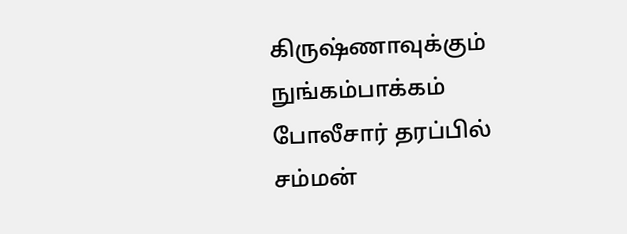கிருஷ்ணாவுக்கும் நுங்கம்பாக்கம் போலீசார் தரப்பில் சம்மன்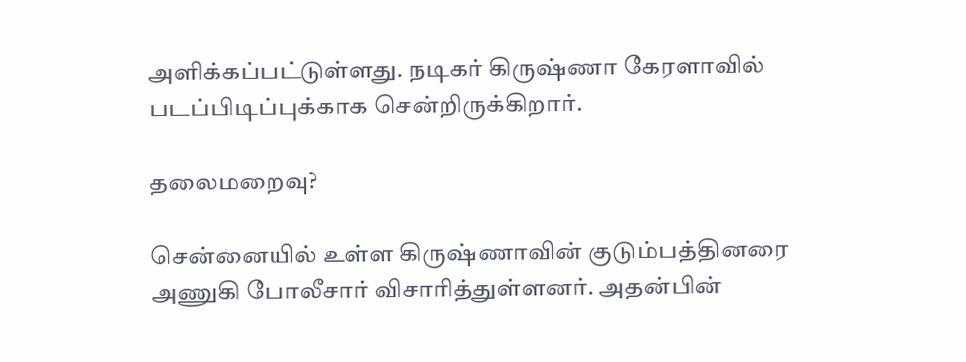அளிக்கப்பட்டுள்ளது. நடிகர் கிருஷ்ணா கேரளாவில் படப்பிடிப்புக்காக சென்றிருக்கிறார்.

தலைமறைவு?

சென்னையில் உள்ள கிருஷ்ணாவின் குடும்பத்தினரை அணுகி போலீசார் விசாரித்துள்ளனர். அதன்பின்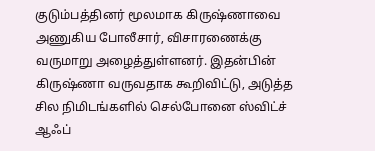குடும்பத்தினர் மூலமாக கிருஷ்ணாவை அணுகிய போலீசார், விசாரணைக்கு வருமாறு அழைத்துள்ளனர். இதன்பின் கிருஷ்ணா வருவதாக கூறிவிட்டு, அடுத்த சில நிமிடங்களில் செல்போனை ஸ்விட்ச் ஆஃப்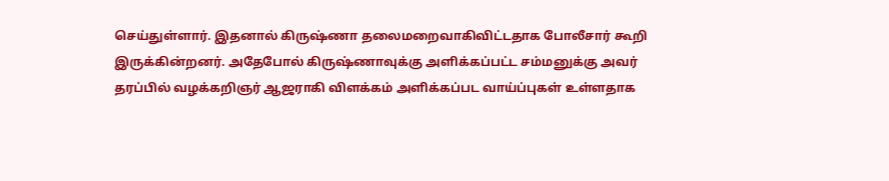செய்துள்ளார். இதனால் கிருஷ்ணா தலைமறைவாகிவிட்டதாக போலீசார் கூறி இருக்கின்றனர். அதேபோல் கிருஷ்ணாவுக்கு அளிக்கப்பட்ட சம்மனுக்கு அவர் தரப்பில் வழக்கறிஞர் ஆஜராகி விளக்கம் அளிக்கப்பட வாய்ப்புகள் உள்ளதாக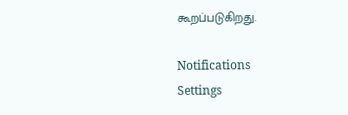கூறப்படுகிறது.

Notifications
Settings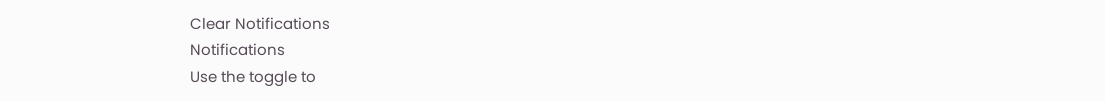Clear Notifications
Notifications
Use the toggle to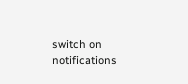switch on notifications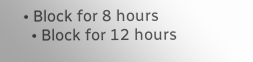• Block for 8 hours
  • Block for 12 hours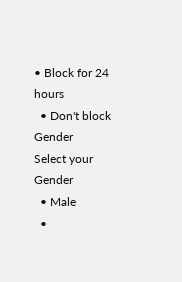• Block for 24 hours
  • Don't block
Gender
Select your Gender
  • Male
  •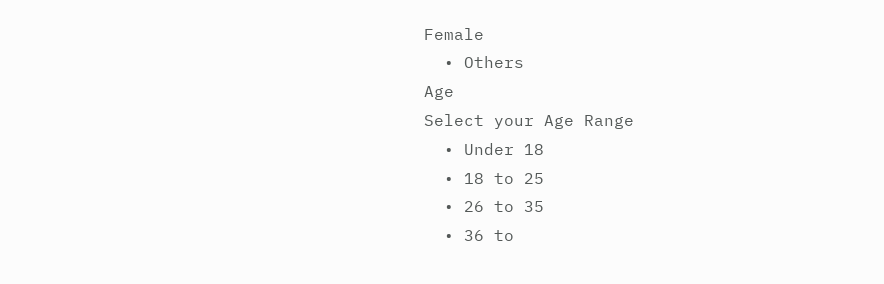Female
  • Others
Age
Select your Age Range
  • Under 18
  • 18 to 25
  • 26 to 35
  • 36 to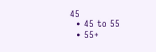45
  • 45 to 55
  • 55+